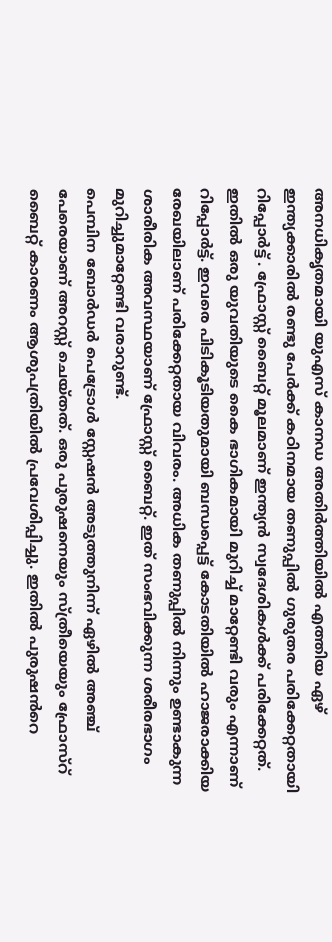അനധികൃതമായി യുഎസ് കാനഡ അതിർത്തിയിൽ എത്തിയ ഏഴ് ഇന്ത്യക്കാരിൽ രണ്ടു പേർക്ക് കഠിനമായ തണുപ്പിൽ ഗുരുതര പരിക്കേറ്റതായി റിപ്പോർട്ട് . ഫ്രോസ്റ്റ് ബൈറ്റ് മൂലമാണ് ഇന്ത്യൻ സ്വദേശികൾക്ക് പരിക്കേറ്റത്. ഇതിൽ ഒരു യുവതിയുടെ കൈ ഭാഗികമായി മുറിച്ച് മാറ്റേണ്ടി വരും എന്നാണ് റിപ്പോർട്ട്. ഇവരെ പിടികൂടിയതുമായി ബന്ധപ്പെട്ട് കോടതിയിൽ ഹാജരാക്കിയ രേഖയിലാണ് പരിക്കേറ്റതായ വിവരം. അധിക തണുപ്പിൽ നിന്നും ഉണ്ടാകുന്ന ശാരീരിക അവസ്ഥയാണ് ഫ്രോസ്റ്റ് ബൈറ്റ്. ഇത് സംഭവിക്കുന്ന ശരീരഭാഗം മുറിച്ചുമാറ്റേണ്ടി വരാറുണ്ട്.
പെമ്പിന ബോർഡർ പെട്രോൾ സ്റ്റേഷൻ അടുത്തുനിന്ന് ഏഴിൽ അഞ്ച് പേരെയാണ് അറസ്റ്റ് ചെയ്തത്. ഒരു പുരുഷനെയും സ്ത്രീയെയും ഫ്രോസ്റ് ബൈറ്റ് കാരണം ആശുപത്രിയിൽ പ്രവേശിപ്പിച്ചു. ഇതിൽ പുരുഷൻറെ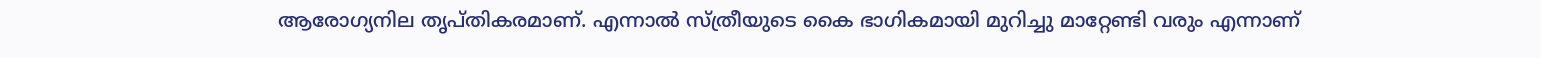ആരോഗ്യനില തൃപ്തികരമാണ്. എന്നാൽ സ്ത്രീയുടെ കൈ ഭാഗികമായി മുറിച്ചു മാറ്റേണ്ടി വരും എന്നാണ്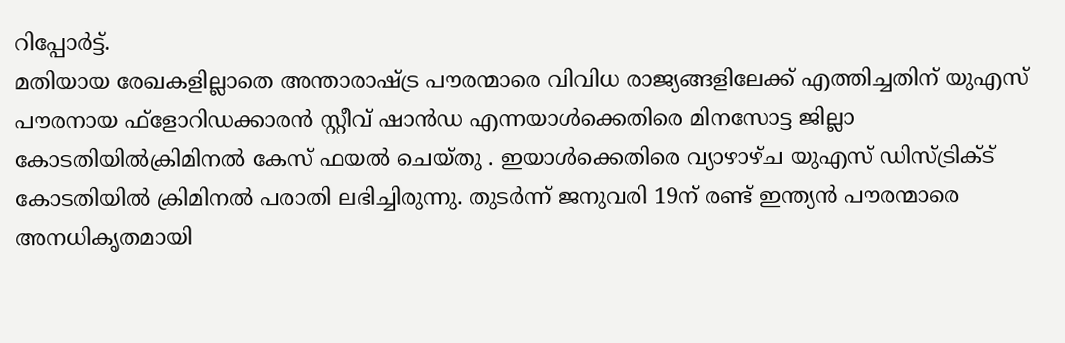റിപ്പോർട്ട്.
മതിയായ രേഖകളില്ലാതെ അന്താരാഷ്ട്ര പൗരന്മാരെ വിവിധ രാജ്യങ്ങളിലേക്ക് എത്തിച്ചതിന് യുഎസ് പൗരനായ ഫ്ളോറിഡക്കാരൻ സ്റ്റീവ് ഷാൻഡ എന്നയാൾക്കെതിരെ മിനസോട്ട ജില്ലാ കോടതിയിൽക്രിമിനൽ കേസ് ഫയൽ ചെയ്തു . ഇയാൾക്കെതിരെ വ്യാഴാഴ്ച യുഎസ് ഡിസ്ട്രിക്ട് കോടതിയിൽ ക്രിമിനൽ പരാതി ലഭിച്ചിരുന്നു. തുടർന്ന് ജനുവരി 19ന് രണ്ട് ഇന്ത്യൻ പൗരന്മാരെ അനധികൃതമായി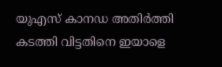യുഎസ് കാനഡ അതിർത്തി കടത്തി വിട്ടതിനെ ഇയാളെ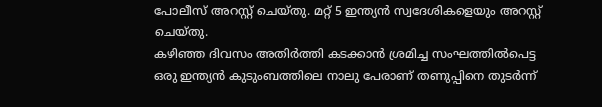പോലീസ് അറസ്റ്റ് ചെയ്തു. മറ്റ് 5 ഇന്ത്യൻ സ്വദേശികളെയും അറസ്റ്റ് ചെയ്തു.
കഴിഞ്ഞ ദിവസം അതിർത്തി കടക്കാൻ ശ്രമിച്ച സംഘത്തിൽപെട്ട ഒരു ഇന്ത്യൻ കുടുംബത്തിലെ നാലു പേരാണ് തണുപ്പിനെ തുടർന്ന്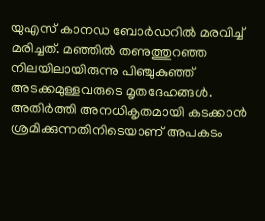യുഎസ് കാനഡ ബോർഡറിൽ മരവിച്ച് മരിച്ചത്. മഞ്ഞിൽ തണുത്തുറഞ്ഞ നിലയിലായിരുന്നു പിഞ്ചുകുഞ്ഞ് അടക്കമുള്ളവരുടെ മൃതദേഹങ്ങൾ. അതിർത്തി അനധികൃതമായി കടക്കാൻ ശ്രമിക്കുന്നതിനിടെയാണ് അപകടം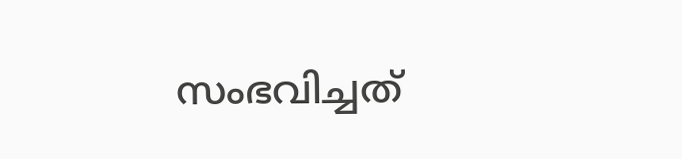സംഭവിച്ചത്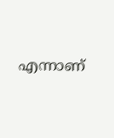എന്നാണ്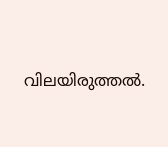വിലയിരുത്തൽ.